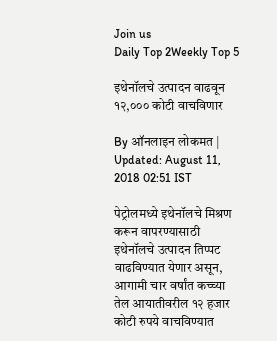Join us
Daily Top 2Weekly Top 5

इथेनॉलचे उत्पादन वाढवून १२,००० कोटी वाचविणार

By ऑनलाइन लोकमत | Updated: August 11, 2018 02:51 IST

पेट्रोलमध्ये इथेनॉलचे मिश्रण करून वापरण्यासाठी इथेनॉलचे उत्पादन तिप्पट वाढविण्यात येणार असून, आगामी चार वर्षांत कच्च्या तेल आयातीवरील १२ हजार कोटी रुपये वाचविण्यात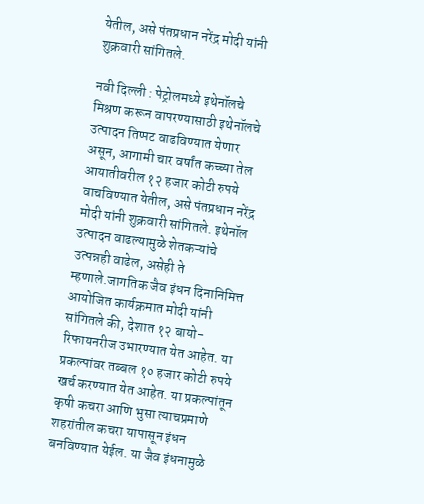येतील, असे पंतप्रधान नरेंद्र मोदी यांनी शुक्रवारी सांगितले.

नवी दिल्ली : पेट्रोलमध्ये इथेनॉलचे मिश्रण करून वापरण्यासाठी इथेनॉलचे उत्पादन तिप्पट वाढविण्यात येणार असून, आगामी चार वर्षांत कच्च्या तेल आयातीवरील १२ हजार कोटी रुपये वाचविण्यात येतील, असे पंतप्रधान नरेंद्र मोदी यांनी शुक्रवारी सांगितले. इथेनॉल उत्पादन वाढल्यामुळे शेतकऱ्यांचे उत्पन्नही वाढेल, असेही ते म्हणाले.जागतिक जैव इंधन दिनानिमित्त आयोजित कार्यक्रमात मोदी यांनी सांगितले की, देशात १२ बायो-रिफायनरीज उभारण्यात येत आहेत. या प्रकल्पांवर तब्बल १० हजार कोटी रुपये खर्च करण्यात येत आहेत. या प्रकल्पांतून कृषी कचरा आणि भुसा त्याचप्रमाणे शहरांतील कचरा यापासून इंधन बनविण्यात येईल. या जैव इंधनामुळे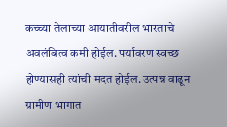कच्च्या तेलाच्या आयातीवरील भारताचे अवलंबित्व कमी होईल. पर्यावरण स्वच्छ होण्यासही त्यांची मदत होईल. उत्पन्न वाढून ग्रामीण भागात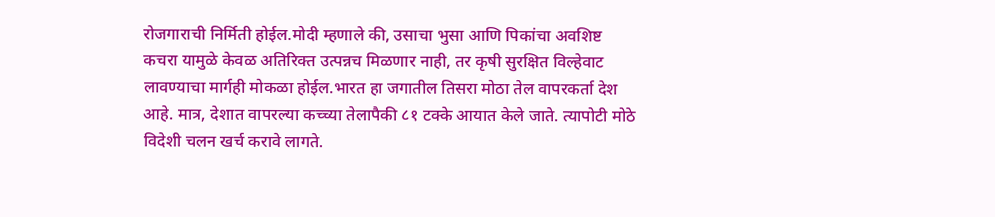रोजगाराची निर्मिती होईल.मोदी म्हणाले की, उसाचा भुसा आणि पिकांचा अवशिष्ट कचरा यामुळे केवळ अतिरिक्त उत्पन्नच मिळणार नाही, तर कृषी सुरक्षित विल्हेवाट लावण्याचा मार्गही मोकळा होईल.भारत हा जगातील तिसरा मोठा तेल वापरकर्ता देश आहे. मात्र, देशात वापरल्या कच्च्या तेलापैकी ८१ टक्के आयात केले जाते. त्यापोटी मोठे विदेशी चलन खर्च करावे लागते.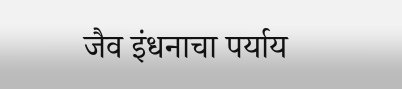जैव इंधनाचा पर्याय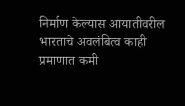निर्माण केल्यास आयातीवरील भारताचे अवलंबित्व काही प्रमाणात कमी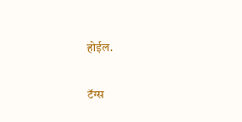होईल.

टॅग्स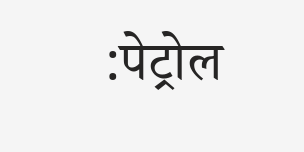:पेट्रोल